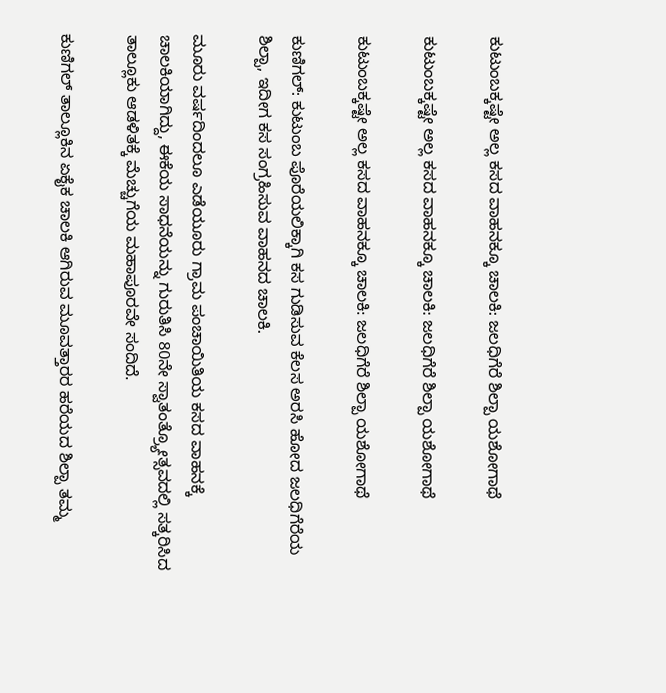ಕುಟುಂಬಕ್ಕಷ್ಟೇ ಅಲ್ಲ ಕಸದ ವಾಹನಕ್ಕೂ ಚಾಲಕಿ: ಜಲಧಿಗೆರೆ ಶಿಲ್ಪಾ ಯಶೋಗಾಥೆ

ಕುಟುಂಬಕ್ಕಷ್ಟೇ ಅಲ್ಲ ಕಸದ ವಾಹನಕ್ಕೂ ಚಾಲಕಿ: ಜಲಧಿಗೆರೆ ಶಿಲ್ಪಾ ಯಶೋಗಾಥೆ

ಕುಟುಂಬಕ್ಕಷ್ಟೇ ಅಲ್ಲ ಕಸದ ವಾಹನಕ್ಕೂ ಚಾಲಕಿ: ಜಲಧಿಗೆರೆ ಶಿಲ್ಪಾ ಯಶೋಗಾಥೆ

ಕುಣಿಗಲ್: ಕುಟುಂಬ ಪೊರೆಯಲಿಕ್ಕಾಗಿ ಕಸ ಗುಡಿಸುವ ಕೆಲಸ ಅರಸಿ ಹೋದ ಜಲಧಿಗೆರೆಯ ಶಿಲ್ಪಾ, ಇದೀಗ ಕಸ ಸಂಗ್ರಹಿಸುವ ವಾಹನದ ಚಾಲಕಿ.

ಮೂರು ವರ್ಷದಿಂದಲೂ ಎಡೆಯೂರು ಗ್ರಾಮ ಪಂಚಾಯಿತಿಯ ಕಸದ ವಾಹನಕ್ಕೆ ಚಾಲಕಿಯಾಗಿದ್ದು, ಈಕೆಯ ಸಾಧನೆಯನ್ನು ಗುರುತಿಸಿ 80ನೇ ಸ್ವಾತಂತ್ರ್ಯೋತ್ಸವದಲ್ಲಿ ಸತ್ಕರಿಸಿದ ತಾಲ್ಲೂಕು ಆಡಳಿತಕ್ಕೆ ಮೆಚ್ಚುಗೆಯ ಮಹಾಪೂರವೇ ಸಂದಿದೆ.

ಕುಣಿಗಲ್ ತಾಲ್ಲೂಕಿನ ಏಕೈಕ ಚಾಲಕಿ ಆಗಿರುವ ಮೂವತ್ತಾರರ ಹರೆಯದ ಶಿಲ್ಪಾ ತಮ್ಮ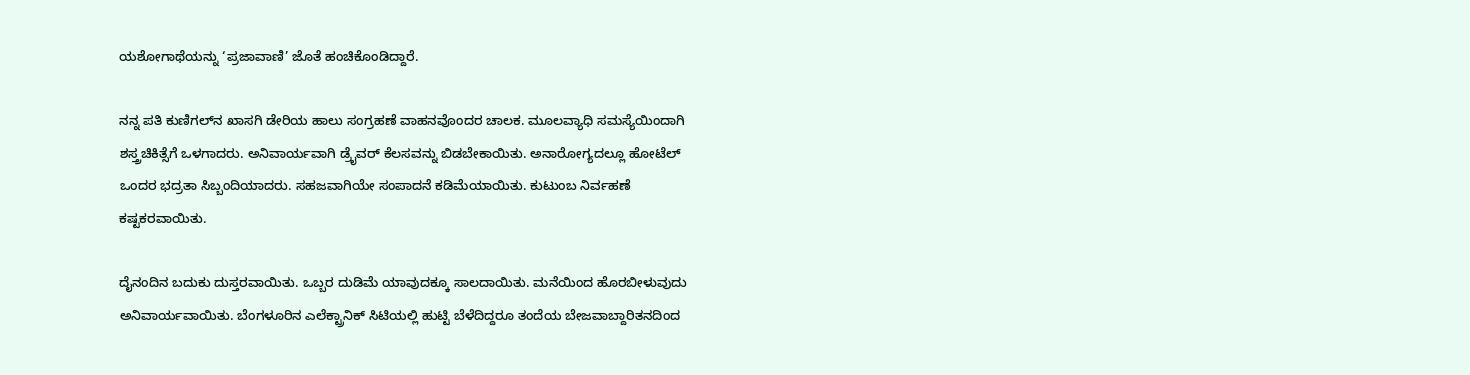ಯಶೋಗಾಥೆಯನ್ನು ‘ಪ್ರಜಾವಾಣಿ’ ಜೊತೆ ಹಂಚಿಕೊಂಡಿದ್ದಾರೆ.

ನನ್ನ ಪತಿ ಕುಣಿಗಲ್‌ನ ಖಾಸಗಿ ಡೇರಿಯ ಹಾಲು ಸಂಗ್ರಹಣೆ ವಾಹನವೊಂದರ ಚಾಲಕ. ಮೂಲವ್ಯಾಧಿ ಸಮಸ್ಯೆಯಿಂದಾಗಿ ಶಸ್ತ್ರಚಿಕಿತ್ಸೆಗೆ ಒಳಗಾದರು. ಅನಿವಾರ್ಯವಾಗಿ ಡ್ರೈವರ್‌ ಕೆಲಸವನ್ನು ಬಿಡಬೇಕಾಯಿತು. ಅನಾರೋಗ್ಯದಲ್ಲೂ ಹೋಟೆಲ್‌ ಒಂದರ ಭದ್ರತಾ ಸಿಬ್ಬಂದಿಯಾದರು. ಸಹಜವಾಗಿಯೇ ಸಂಪಾದನೆ ಕಡಿಮೆಯಾಯಿತು. ಕುಟುಂಬ ನಿರ್ವಹಣೆ ಕಷ್ಟಕರವಾಯಿತು.

ದೈನಂದಿನ ಬದುಕು ದುಸ್ತರವಾಯಿತು. ಒಬ್ಬರ ದುಡಿಮೆ ಯಾವುದಕ್ಕೂ ಸಾಲದಾಯಿತು. ಮನೆಯಿಂದ ಹೊರಬೀಳುವುದು ಅನಿವಾರ್ಯವಾಯಿತು. ಬೆಂಗಳೂರಿನ ಎಲೆಕ್ಟ್ರಾನಿಕ್ ಸಿಟಿಯಲ್ಲಿ ಹುಟ್ಟಿ ಬೆಳೆದಿದ್ದರೂ ತಂದೆಯ ಬೇಜವಾಬ್ದಾರಿತನದಿಂದ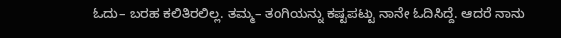ಓದು– ಬರಹ ಕಲಿತಿರಲಿಲ್ಲ. ತಮ್ಮ– ತಂಗಿಯನ್ನು ಕಷ್ಟಪಟ್ಟು ನಾನೇ ಓದಿಸಿದ್ದೆ. ಆದರೆ ನಾನು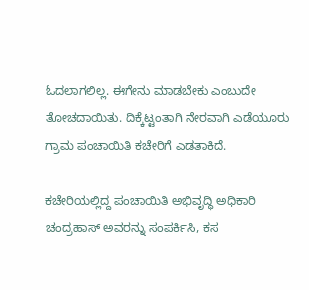ಓದಲಾಗಲಿಲ್ಲ. ಈಗೇನು ಮಾಡಬೇಕು ಎಂಬುದೇ ತೋಚದಾಯಿತು. ದಿಕ್ಕೆಟ್ಟಂತಾಗಿ ನೇರವಾಗಿ ಎಡೆಯೂರು ಗ್ರಾಮ ಪಂಚಾಯಿತಿ ಕಚೇರಿಗೆ ಎಡತಾಕಿದೆ.

ಕಚೇರಿಯಲ್ಲಿದ್ದ ಪಂಚಾಯಿತಿ ಅಭಿವೃದ್ಧಿ ಅಧಿಕಾರಿ ಚಂದ್ರಹಾಸ್ ಅವರನ್ನು ಸಂಪರ್ಕಿಸಿ, ಕಸ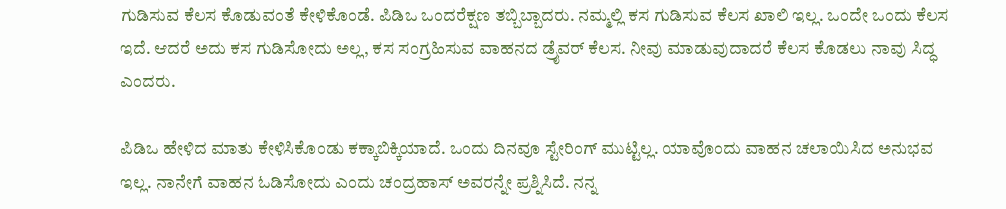ಗುಡಿಸುವ ಕೆಲಸ ಕೊಡುವಂತೆ ಕೇಳಿಕೊಂಡೆ. ಪಿಡಿಒ ಒಂದರೆಕ್ಷಣ ತಬ್ಬಿಬ್ಬಾದರು. ನಮ್ಮಲ್ಲಿ ಕಸ ಗುಡಿಸುವ ಕೆಲಸ ಖಾಲಿ ಇಲ್ಲ. ಒಂದೇ ಒಂದು ಕೆಲಸ ಇದೆ. ಆದರೆ ಅದು ಕಸ ಗುಡಿಸೋದು ಅಲ್ಲ, ಕಸ ಸಂಗ್ರಹಿಸುವ ವಾಹನದ ಡ್ರೈವರ್ ಕೆಲಸ. ನೀವು ಮಾಡುವುದಾದರೆ ಕೆಲಸ ಕೊಡಲು ನಾವು ಸಿದ್ಧ ಎಂದರು.

ಪಿಡಿಒ ಹೇಳಿದ ಮಾತು ಕೇಳಿಸಿಕೊಂಡು ಕಕ್ಕಾಬಿಕ್ಕಿಯಾದೆ. ಒಂದು ದಿನವೂ ಸ್ಟೇರಿಂಗ್ ಮುಟ್ಟಿಲ್ಲ. ಯಾವೊಂದು ವಾಹನ ಚಲಾಯಿಸಿದ ಅನುಭವ ಇಲ್ಲ. ನಾನೇಗೆ ವಾಹನ ಓಡಿಸೋದು ಎಂದು ಚಂದ್ರಹಾಸ್ ಅವರನ್ನೇ ಪ್ರಶ್ನಿಸಿದೆ. ನನ್ನ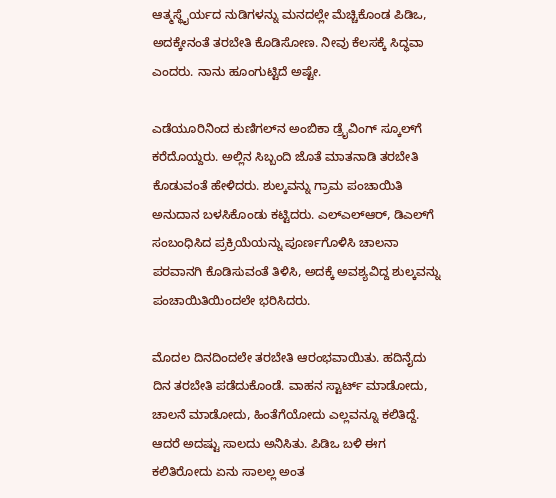ಆತ್ಮಸ್ಥೈರ್ಯದ ನುಡಿಗಳನ್ನು ಮನದಲ್ಲೇ ಮೆಚ್ಚಿಕೊಂಡ ಪಿಡಿಒ, ಅದಕ್ಕೇನಂತೆ ತರಬೇತಿ ಕೊಡಿಸೋಣ. ನೀವು ಕೆಲಸಕ್ಕೆ ಸಿದ್ಧವಾ ಎಂದರು. ನಾನು ಹೂಂಗುಟ್ಟಿದೆ ಅಷ್ಟೇ.

ಎಡೆಯೂರಿನಿಂದ ಕುಣಿಗಲ್‌ನ ಅಂಬಿಕಾ ಡ್ರೈವಿಂಗ್‌ ಸ್ಕೂಲ್‌ಗೆ ಕರೆದೊಯ್ದರು. ಅಲ್ಲಿನ ಸಿಬ್ಬಂದಿ ಜೊತೆ ಮಾತನಾಡಿ ತರಬೇತಿ ಕೊಡುವಂತೆ ಹೇಳಿದರು. ಶುಲ್ಕವನ್ನು ಗ್ರಾಮ ಪಂಚಾಯಿತಿ ಅನುದಾನ ಬಳಸಿಕೊಂಡು ಕಟ್ಟಿದರು. ಎಲ್‌ಎಲ್‌ಆರ್‌, ಡಿಎಲ್‌ಗೆ ಸಂಬಂಧಿಸಿದ ಪ್ರಕ್ರಿಯೆಯನ್ನು ಪೂರ್ಣಗೊಳಿಸಿ ಚಾಲನಾ ಪರವಾನಗಿ ಕೊಡಿಸುವಂತೆ ತಿಳಿಸಿ, ಅದಕ್ಕೆ ಅವಶ್ಯವಿದ್ದ ಶುಲ್ಕವನ್ನು ಪಂಚಾಯಿತಿಯಿಂದಲೇ ಭರಿಸಿದರು.

ಮೊದಲ ದಿನದಿಂದಲೇ ತರಬೇತಿ ಆರಂಭವಾಯಿತು. ಹದಿನೈದು ದಿನ ತರಬೇತಿ ಪಡೆದುಕೊಂಡೆ. ವಾಹನ ಸ್ಟಾರ್ಟ್‌ ಮಾಡೋದು, ಚಾಲನೆ ಮಾಡೋದು, ಹಿಂತೆಗೆಯೋದು ಎಲ್ಲವನ್ನೂ ಕಲಿತಿದ್ದೆ. ಆದರೆ ಅದಷ್ಟು ಸಾಲದು ಅನಿಸಿತು. ಪಿಡಿಒ ಬಳಿ ಈಗ ಕಲಿತಿರೋದು ಏನು ಸಾಲಲ್ಲ ಅಂತ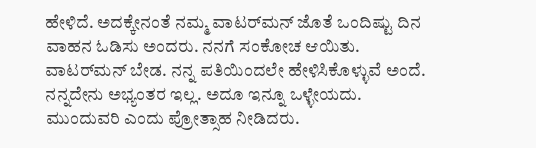ಹೇಳಿದೆ. ಅದಕ್ಕೇನಂತೆ ನಮ್ಮ ವಾಟರ್‌ಮನ್‌ ಜೊತೆ ಒಂದಿಷ್ಟು ದಿನ ವಾಹನ ಓಡಿಸು ಅಂದರು. ನನಗೆ ಸಂಕೋಚ ಆಯಿತು. ವಾಟರ್‌ಮನ್‌ ಬೇಡ. ನನ್ನ ಪತಿಯಿಂದಲೇ ಹೇಳಿಸಿಕೊಳ್ಳುವೆ ಅಂದೆ. ನನ್ನದೇನು ಅಭ್ಯಂತರ ಇಲ್ಲ. ಅದೂ ಇನ್ನೂ ಒಳ್ಳೇಯದು. ಮುಂದುವರಿ ಎಂದು ಪ್ರೋತ್ಸಾಹ ನೀಡಿದರು.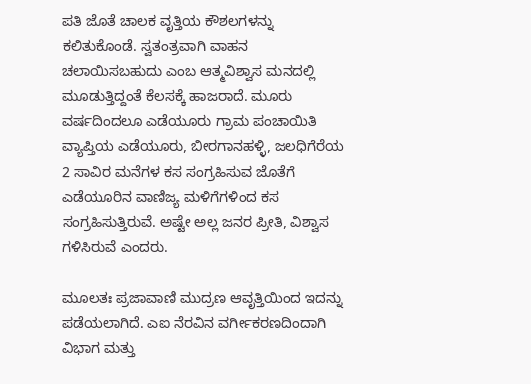ಪತಿ ಜೊತೆ ಚಾಲಕ ವೃತ್ತಿಯ ಕೌಶಲಗಳನ್ನು ಕಲಿತುಕೊಂಡೆ. ಸ್ವತಂತ್ರವಾಗಿ ವಾಹನ ಚಲಾಯಿಸಬಹುದು ಎಂಬ ಆತ್ಮವಿಶ್ವಾಸ ಮನದಲ್ಲಿ ಮೂಡುತ್ತಿದ್ದಂತೆ ಕೆಲಸಕ್ಕೆ ಹಾಜರಾದೆ. ಮೂರು ವರ್ಷದಿಂದಲೂ ಎಡೆಯೂರು ಗ್ರಾಮ ಪಂಚಾಯಿತಿ ವ್ಯಾಪ್ತಿಯ ಎಡೆಯೂರು, ಬೀರಗಾನಹಳ್ಳಿ, ಜಲಧಿಗೆರೆಯ 2 ಸಾವಿರ ಮನೆಗಳ ಕಸ ಸಂಗ್ರಹಿಸುವ ಜೊತೆಗೆ ಎಡೆಯೂರಿನ ವಾಣಿಜ್ಯ ಮಳಿಗೆಗಳಿಂದ ಕಸ ಸಂಗ್ರಹಿಸುತ್ತಿರುವೆ. ಅಷ್ಟೇ ಅಲ್ಲ ಜನರ ಪ್ರೀತಿ, ವಿಶ್ವಾಸ ಗಳಿಸಿರುವೆ ಎಂದರು.

ಮೂಲತಃ ಪ್ರಜಾವಾಣಿ ಮುದ್ರಣ ಆವೃತ್ತಿಯಿಂದ ಇದನ್ನು ಪಡೆಯಲಾಗಿದೆ. ಎಐ ನೆರವಿನ ವರ್ಗೀಕರಣದಿಂದಾಗಿ ವಿಭಾಗ ಮತ್ತು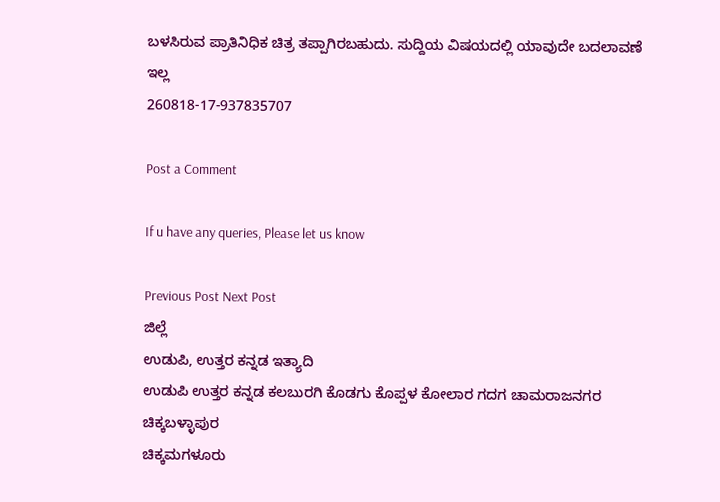ಬಳಸಿರುವ ಪ್ರಾತಿನಿಧಿಕ ಚಿತ್ರ ತಪ್ಪಾಗಿರಬಹುದು. ಸುದ್ದಿಯ ವಿಷಯದಲ್ಲಿ ಯಾವುದೇ ಬದಲಾವಣೆ ಇಲ್ಲ
260818-17-937835707

Post a Comment

If u have any queries, Please let us know

Previous Post Next Post
ಜಿಲ್ಲೆ
ಉಡುಪಿ, ಉತ್ತರ ಕನ್ನಡ ಇತ್ಯಾದಿ
ಉಡುಪಿ ಉತ್ತರ ಕನ್ನಡ ಕಲಬುರಗಿ ಕೊಡಗು ಕೊಪ್ಪಳ ಕೋಲಾರ ಗದಗ ಚಾಮರಾಜನಗರ ಚಿಕ್ಕಬಳ್ಳಾಪುರ
ಚಿಕ್ಕಮಗಳೂರು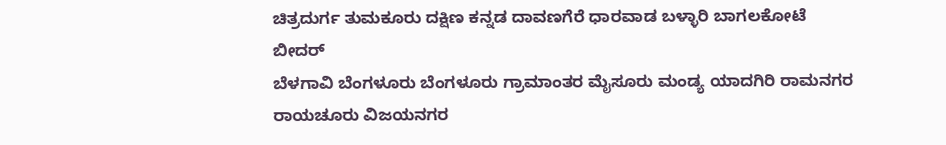ಚಿತ್ರದುರ್ಗ ತುಮಕೂರು ದಕ್ಷಿಣ ಕನ್ನಡ ದಾವಣಗೆರೆ ಧಾರವಾಡ ಬಳ್ಳಾರಿ ಬಾಗಲಕೋಟೆ ಬೀದರ್
ಬೆಳಗಾವಿ ಬೆಂಗಳೂರು ಬೆಂಗಳೂರು ಗ್ರಾಮಾಂತರ ಮೈಸೂರು ಮಂಡ್ಯ ಯಾದಗಿರಿ ರಾಮನಗರ ರಾಯಚೂರು ವಿಜಯನಗರ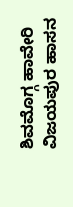ಶಿವಮೊಗ್ಗ ಹಾವೇರಿ ವಿಜಯಪುರ ಹಾಸನ